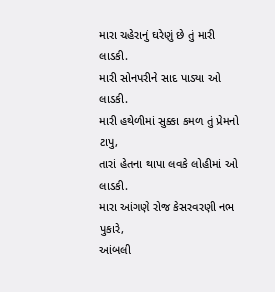મારા ચહેરાનું ઘરેણું છે તું મારી લાડકી.
મારી સોનપરીને સાદ પાડ્યા ઓ લાડકી.
મારી હથેળીમાં સુક્કા કમળ તું પ્રેમનો ટાપુ,
તારાં હેતના થાપા લવકે લોહીમાં ઓ લાડકી.
મારા આંગણે રોજ કેસરવરણી નભ પુકારે,
આંબલી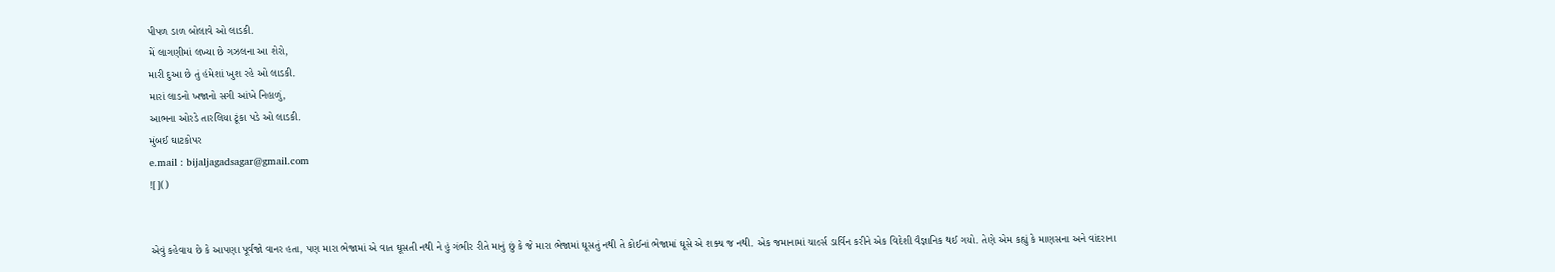પીપળ ડાળ બોલાવે ઓ લાડકી.
મેં લાગણીમાં લખ્યા છે ગઝલના આ શેરો,
મારી દુઆ છે તું હંમેશાં ખુશ રહે ઓ લાડકી.
મારાં લાડનો ખજાનો સગી આંખે નિહાળું,
આભના ઓરડે તારલિયા ટૂંકા પડે ઓ લાડકી.
મુંબઈ ઘાટકોપર
e.mail : bijaljagadsagar@gmail.com
![]()


એવું કહેવાય છે કે આપણા પૂર્વજો વાનર હતા, પણ મારા ભેજામાં એ વાત ઘૂસતી નથી ને હું ગંભીર રીતે માનું છું કે જે મારા ભેજામાં ઘૂસતું નથી તે કોઈનાં ભેજામાં ઘૂસે એ શક્ય જ નથી. એક જમાનામાં ચાર્લ્સ ડાર્વિન કરીને એક વિદેશી વૈજ્ઞાનિક થઈ ગયો. તેણે એમ કહ્યું કે માણસના અને વાંદરાના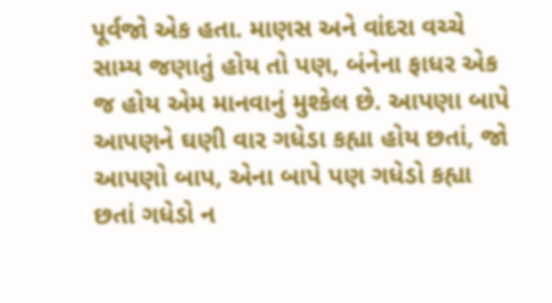પૂર્વજો એક હતા. માણસ અને વાંદરા વચ્ચે સામ્ય જણાતું હોય તો પણ, બંનેના ફાધર એક જ હોય એમ માનવાનું મુશ્કેલ છે. આપણા બાપે આપણને ઘણી વાર ગધેડા કહ્યા હોય છતાં, જો આપણો બાપ, એના બાપે પણ ગધેડો કહ્યા છતાં ગધેડો ન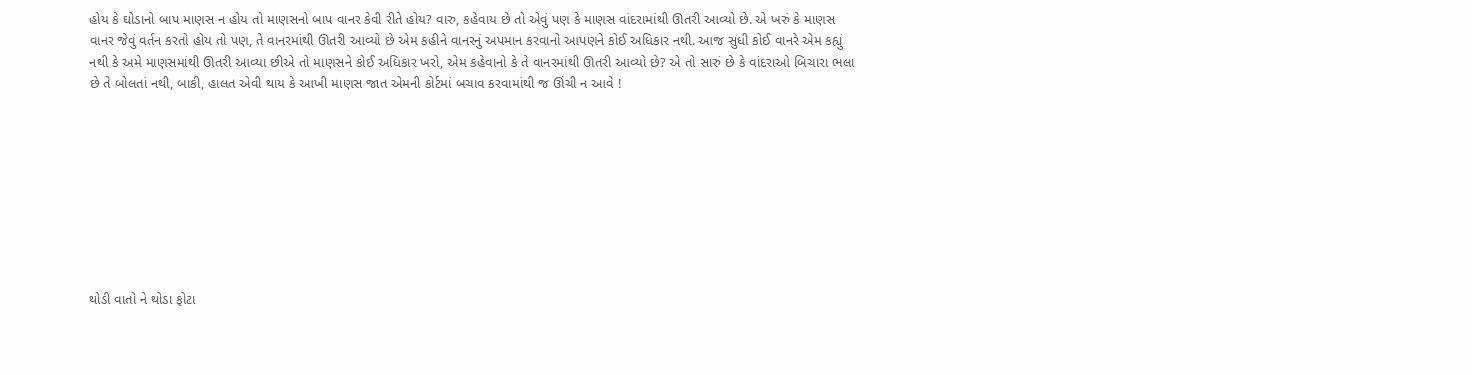હોય કે ઘોડાનો બાપ માણસ ન હોય તો માણસનો બાપ વાનર કેવી રીતે હોય? વારુ, કહેવાય છે તો એવું પણ કે માણસ વાંદરામાંથી ઊતરી આવ્યો છે. એ ખરું કે માણસ વાનર જેવું વર્તન કરતો હોય તો પણ, તે વાનરમાંથી ઊતરી આવ્યો છે એમ કહીને વાનરનું અપમાન કરવાનો આપણને કોઈ અધિકાર નથી. આજ સુધી કોઈ વાનરે એમ કહ્યું નથી કે અમે માણસમાંથી ઊતરી આવ્યા છીએ તો માણસને કોઈ અધિકાર ખરો, એમ કહેવાનો કે તે વાનરમાંથી ઊતરી આવ્યો છે? એ તો સારું છે કે વાંદરાઓ બિચારા ભલા છે તે બોલતાં નથી, બાકી, હાલત એવી થાય કે આખી માણસ જાત એમની કોર્ટમાં બચાવ કરવામાંથી જ ઊંચી ન આવે !









થોડી વાતો ને થોડા ફોટા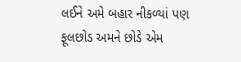લઈને અમે બહાર નીકળ્યાં પણ ફૂલછોડ અમને છોડે એમ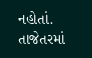નહોતાં. તાજેતરમાં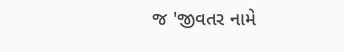જ 'જીવતર નામે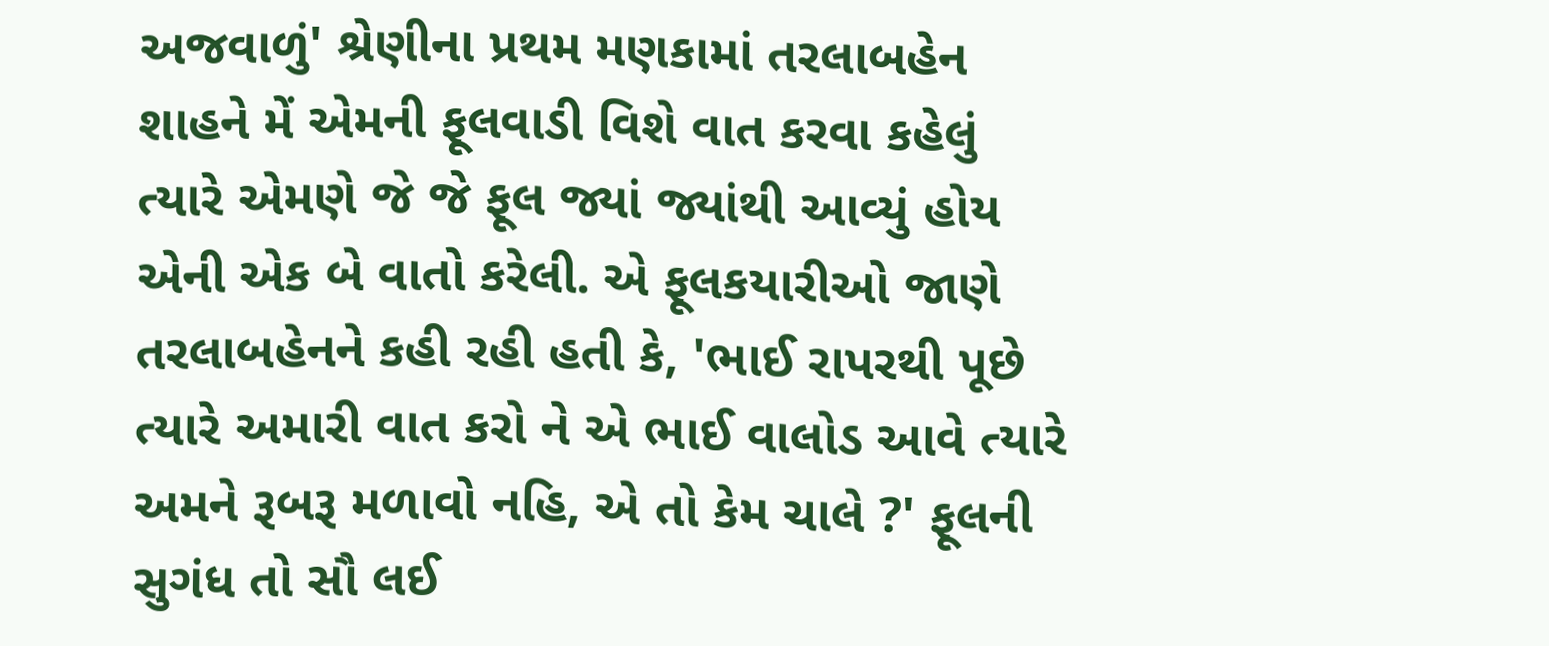અજવાળું' શ્રેણીના પ્રથમ મણકામાં તરલાબહેન શાહને મેં એમની ફૂલવાડી વિશે વાત કરવા કહેલું ત્યારે એમણે જે જે ફૂલ જ્યાં જ્યાંથી આવ્યું હોય એની એક બે વાતો કરેલી. એ ફૂલકયારીઓ જાણે તરલાબહેનને કહી રહી હતી કે, 'ભાઈ રાપરથી પૂછે ત્યારે અમારી વાત કરો ને એ ભાઈ વાલોડ આવે ત્યારે અમને રૂબરૂ મળાવો નહિ, એ તો કેમ ચાલે ?' ફૂલની સુગંધ તો સૌ લઈ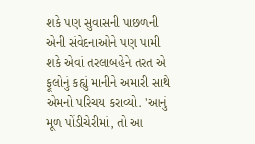શકે પણ સુવાસની પાછળની એની સંવેદનાઓને પણ પામી શકે એવાં તરલાબહેને તરત એ ફૂલોનું કહ્યું માનીને અમારી સાથે એમનો પરિચય કરાવ્યો. 'આનું મૂળ પોંડીચેરીમાં, તો આ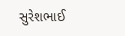સુરેશભાઈ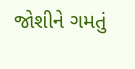જોશીને ગમતું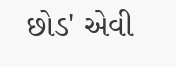છોડ' એવી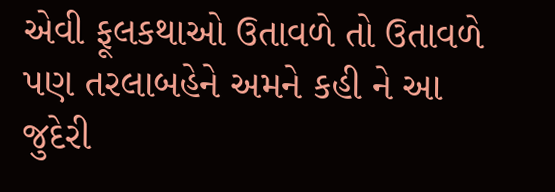એવી ફૂલકથાઓ ઉતાવળે તો ઉતાવળે પણ તરલાબહેને અમને કહી ને આ જુદેરી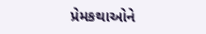પ્રેમકથાઓને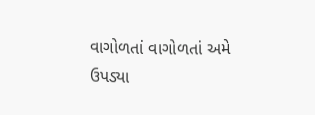વાગોળતાં વાગોળતાં અમે ઉપડ્યા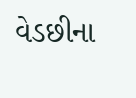વેડછીના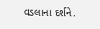વડલાના દર્શને.